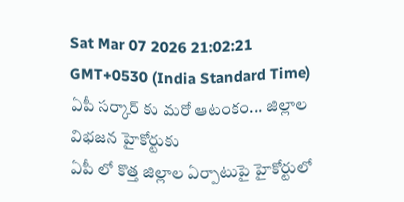Sat Mar 07 2026 21:02:21 GMT+0530 (India Standard Time)
ఏపీ సర్కార్ కు మరో ఆటంకం... జిల్లాల విభజన హైకోర్టుకు
ఏపీ లో కొత్త జిల్లాల ఏర్పాటుపై హైకోర్టులో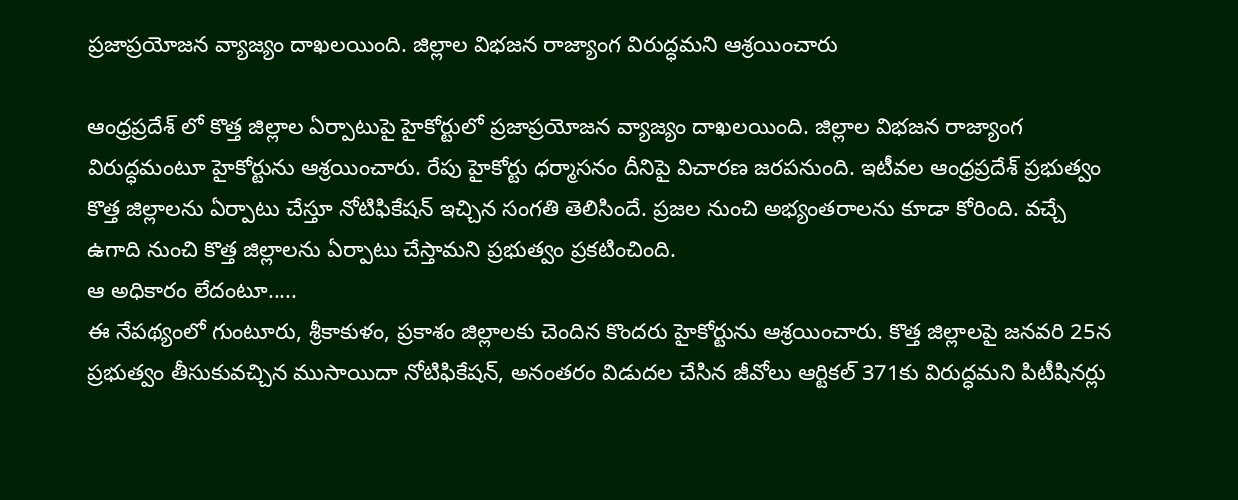ప్రజాప్రయోజన వ్యాజ్యం దాఖలయింది. జిల్లాల విభజన రాజ్యాంగ విరుద్ధమని ఆశ్రయించారు

ఆంధ్రప్రదేశ్ లో కొత్త జిల్లాల ఏర్పాటుపై హైకోర్టులో ప్రజాప్రయోజన వ్యాజ్యం దాఖలయింది. జిల్లాల విభజన రాజ్యాంగ విరుద్ధమంటూ హైకోర్టును ఆశ్రయించారు. రేపు హైకోర్టు ధర్మాసనం దీనిపై విచారణ జరపనుంది. ఇటీవల ఆంధ్రప్రదేశ్ ప్రభుత్వం కొత్త జిల్లాలను ఏర్పాటు చేస్తూ నోటిఫికేషన్ ఇచ్చిన సంగతి తెలిసిందే. ప్రజల నుంచి అభ్యంతరాలను కూడా కోరింది. వచ్చే ఉగాది నుంచి కొత్త జిల్లాలను ఏర్పాటు చేస్తామని ప్రభుత్వం ప్రకటించింది.
ఆ అధికారం లేదంటూ.....
ఈ నేపథ్యంలో గుంటూరు, శ్రీకాకుళం, ప్రకాశం జిల్లాలకు చెందిన కొందరు హైకోర్టును ఆశ్రయించారు. కొత్త జిల్లాలపై జనవరి 25న ప్రభుత్వం తీసుకువచ్చిన ముసాయిదా నోటిఫికేషన్, అనంతరం విడుదల చేసిన జీవోలు ఆర్టికల్ 371కు విరుద్ధమని పిటీషినర్లు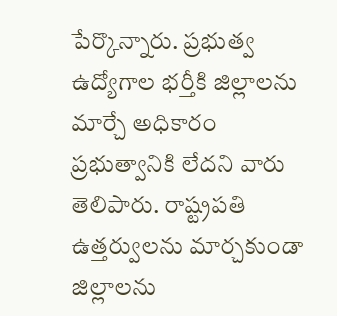పేర్కొన్నారు. ప్రభుత్వ ఉద్యోగాల భర్తీకి జిల్లాలను మార్చే అధికారం ప్రభుత్వానికి లేదని వారు తెలిపారు. రాష్ట్రపతి ఉత్తర్వులను మార్చకుండా జిల్లాలను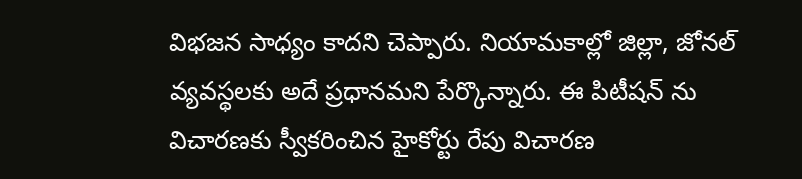విభజన సాధ్యం కాదని చెప్పారు. నియామకాల్లో జిల్లా, జోనల్ వ్యవస్థలకు అదే ప్రధానమని పేర్కొన్నారు. ఈ పిటీషన్ ను విచారణకు స్వీకరించిన హైకోర్టు రేపు విచారణ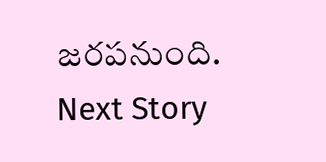జరపనుంది.
Next Story